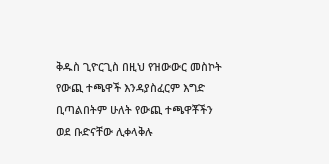ቅዱስ ጊዮርጊስ በዚህ የዝውውር መስኮት የውጪ ተጫዋች እንዳያስፈርም እግድ ቢጣልበትም ሁለት የውጪ ተጫዋቾችን ወደ ቡድናቸው ሊቀላቅሉ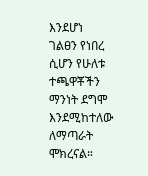እንደሆነ ገልፀን የነበረ ሲሆን የሁለቱ ተጫዋቾችን ማንነት ደግሞ እንደሚከተለው ለማጣራት ሞክረናል።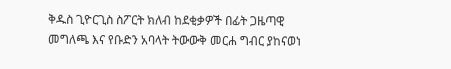ቅዱስ ጊዮርጊስ ስፖርት ክለብ ከደቂቃዎች በፊት ጋዜጣዊ መግለጫ እና የቡድን አባላት ትውውቅ መርሐ ግብር ያከናወነ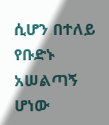ሲሆን በተለይ የቡድኑ አሠልጣኝ ሆነው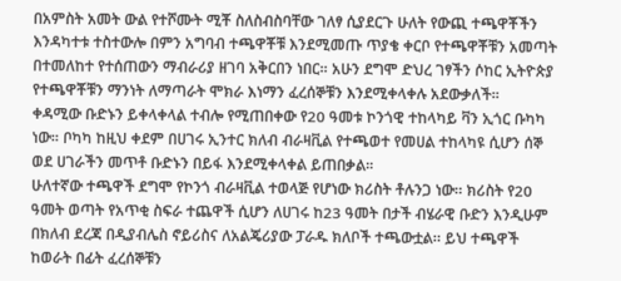በአምስት አመት ውል የተሾሙት ሚቾ ስለስብስባቸው ገለፃ ሲያደርጉ ሁለት የውጪ ተጫዋቾችን እንዳካተቱ ተስተውሎ በምን አግባብ ተጫዋቾቹ እንደሚመጡ ጥያቄ ቀርቦ የተጫዋቾቹን አመጣት በተመለከተ የተሰጠውን ማብራሪያ ዘገባ አቅርበን ነበር። አሁን ደግሞ ድህረ ገፃችን ሶከር ኢትዮጵያ የተጫዋቾቹን ማንነት ለማጣራት ሞክራ እነማን ፈረሰኞቹን እንደሚቀላቀሉ አደውቃለች።
ቀዳሚው ቡድኑን ይቀላቀላል ተብሎ የሚጠበቀው የ20 ዓመቱ ኮንጎዊ ተከላካይ ቫን ኢጎር ቡካካ ነው። ቦካካ ከዚህ ቀደም በሀገሩ ኢንተር ክለብ ብራዛቪል የተጫወተ የመሀል ተከላካዩ ሲሆን ሰኞ ወደ ሀገራችን መጥቶ ቡድኑን በይፋ እንደሚቀላቀል ይጠበቃል።
ሁለተኛው ተጫዋች ደግሞ የኮንጎ ብራዛቪል ተወላጅ የሆነው ክሪስት ቶሉንጋ ነው፡፡ ክሪስት የ20 ዓመት ወጣት የአጥቂ ስፍራ ተጨዋች ሲሆን ለሀገሩ ከ23 ዓመት በታች ብሄራዊ ቡድን እንዲሁም በክለብ ደረጃ በዲያብሌስ ኖይሪስና ለአልጄሪያው ፓራዱ ክለቦች ተጫውቷል፡፡ ይህ ተጫዋች ከወራት በፊት ፈረሰኞቹን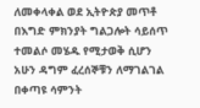ለመቀላቀል ወደ ኢትዮጵያ መጥቶ በእግድ ምክንያት ግልጋሎት ሳይሰጥ ተመልሶ መሄዱ የሚታወቅ ሲሆን አሁን ዳግም ፈረሰኞቹን ለማገልገል በቀጣዩ ሳምንት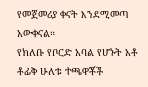የመጀመሪያ ቀናት እንደሚመጣ አውቀናል።
የክለቡ የቦርድ አባል የሆኑት አቶ ቶፊቅ ሁለቱ ተጫዋቾች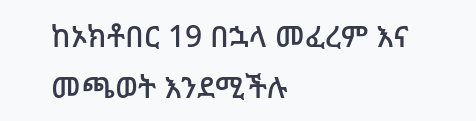ከኦክቶበር 19 በኋላ መፈረም እና መጫወት እንደሚችሉ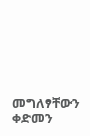መግለፃቸውን ቀድመን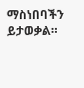ማስነበባችን ይታወቃል።